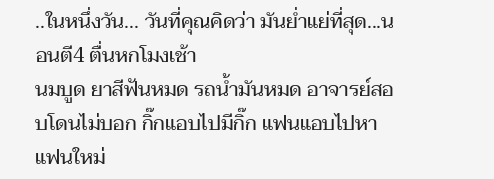..ในหนึ่งวัน... วันที่คุณคิดว่า มันย่ำแย่ที่สุด...นอนตี4 ตื่นหกโมงเช้า
นมบูด ยาสีฟันหมด รถน้ำมันหมด อาจารย์สอบโดนไม่บอก กิ๊กแอบไปมีกิ๊ก แฟนแอบไปหาแฟนใหม่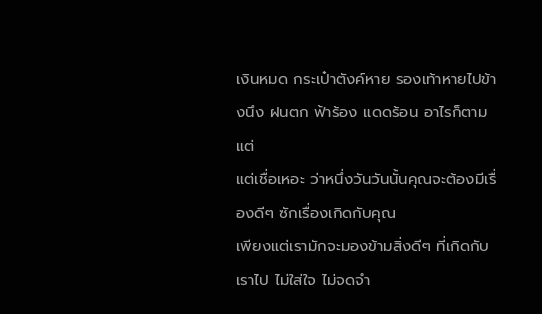เงินหมด กระเป๋าตังค์หาย รองเท้าหายไปข้างนึง ฝนตก ฟ้าร้อง แดดร้อน อาไรก็ตามแต่
แต่เชื่อเหอะ ว่าหนึ่งวันวันนั้นคุณจะต้องมีเรื่องดีๆ ซักเรื่องเกิดกับคุณ
เพียงแต่เรามักจะมองข้ามสิ่งดีๆ ที่เกิดกับเราไป ไม่ใส่ใจ ไม่จดจำ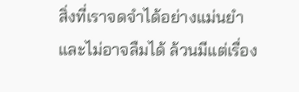สิ่งที่เราจดจำได้อย่างแม่นยำ และไม่อาจลืมได้ ล้วนมีแต่เรื่อง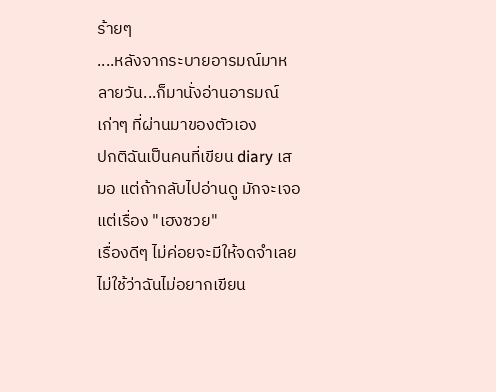ร้ายๆ
....หลังจากระบายอารมณ์มาหลายวัน...ก็มานั่งอ่านอารมณ์เก่าๆ ที่ผ่านมาของตัวเอง
ปกติฉันเป็นคนที่เขียน diary เสมอ แต่ถ้ากลับไปอ่านดู มักจะเจอแต่เรื่อง "เฮงซวย"
เรื่องดีๆ ไม่ค่อยจะมีให้จดจำเลย
ไม่ใช้ว่าฉันไม่อยากเขียน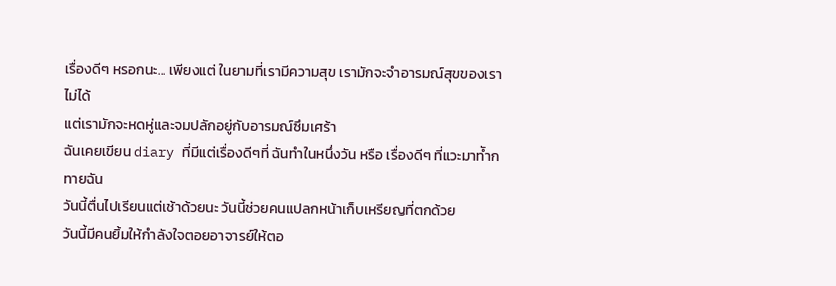เรื่องดีๆ หรอกนะ... เพียงแต่ ในยามที่เรามีความสุข เรามักจะจำอารมณ์สุขของเราไม่ได้
แต่เรามักจะหดหู่และจมปลักอยู่กับอารมณ์ซึมเศร้า
ฉันเคยเขียน diary ที่มีแต่เรื่องดีๆที่ ฉันทำในหนึ่งวัน หรือ เรื่องดีๆ ที่แวะมาทัำกทายฉัน
วันนี้ตื่นไปเรียนแต่เช้าด้วยนะ วันนี้ช่วยคนแปลกหน้าเก็บเหรียญที่ตกด้วย
วันนี้มีคนยิ้มให้กำลังใจตอยอาจารย์ให้ตอ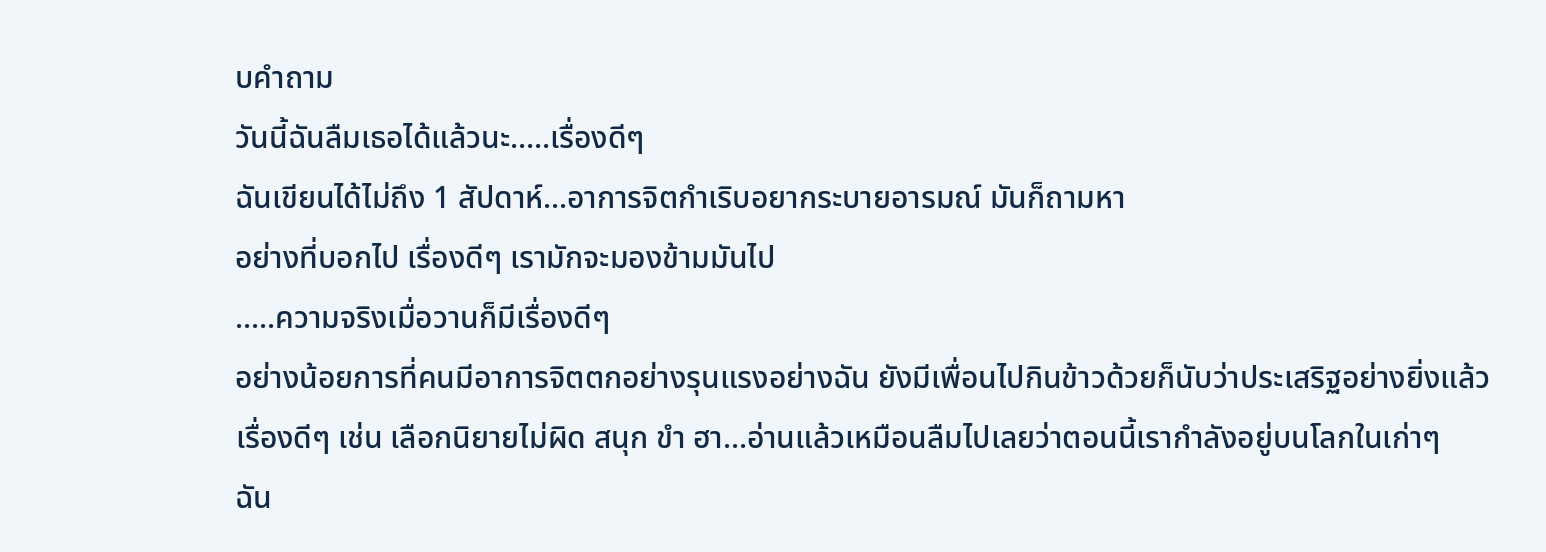บคำถาม
วันนี้ฉันลืมเธอได้แล้วนะ.....เรื่องดีๆ
ฉันเขียนได้ไม่ถึง 1 สัปดาห์...อาการจิตกำเริบอยากระบายอารมณ์ มันก็ถามหา
อย่างที่บอกไป เรื่องดีๆ เรามักจะมองข้ามมันไป
.....ความจริงเมื่อวานก็มีเรื่องดีๆ
อย่างน้อยการที่คนมีอาการจิตตกอย่างรุนแรงอย่างฉัน ยังมีเพื่อนไปกินข้าวด้วยก็นับว่าประเสริฐอย่างยิ่งแล้ว
เรื่องดีๆ เช่น เลือกนิยายไม่ผิด สนุก ขำ ฮา...อ่านแล้วเหมือนลืมไปเลยว่าตอนนี้เรากำลังอยู่บนโลกในเก่าๆ
ฉัน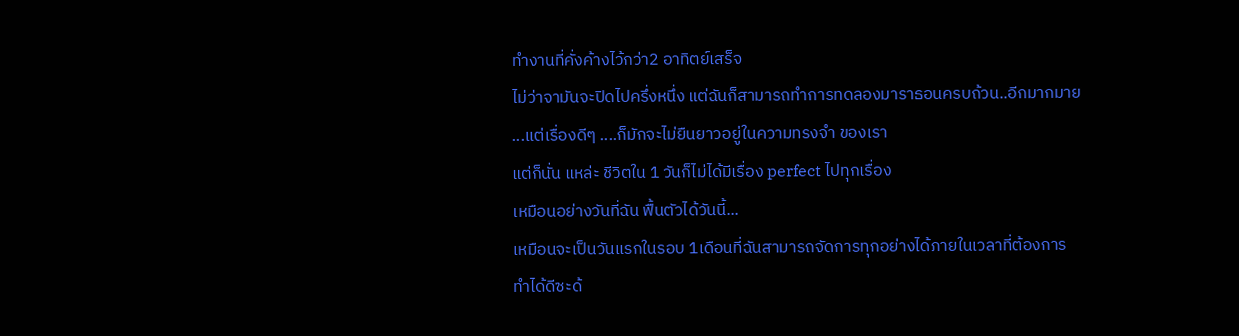ทำงานที่คั่งค้างไว้กว่า2 อาทิตย์เสร็จ
ไม่ว่าจามันจะปิดไปครึ่งหนึ่ง แต่ฉันก็สามารถทำการทดลองมาราธอนครบถ้วน..อีกมากมาย
...แต่เรื่องดีๆ ....ก็มักจะไม่ยืนยาวอยู่ในความทรงจำ ของเรา
แต่ก็นั่น แหล่ะ ชีวิตใน 1 วันก็ไม่ได้มีเรื่อง perfect ไปทุกเรื่อง
เหมือนอย่างวันที่ฉัน ฟื้นตัวได้วันนี้...
เหมือนจะเป็นวันแรกในรอบ 1เดือนที่ฉันสามารถจัดการทุกอย่างได้ภายในเวลาที่ต้องการ
ทำได้ดีซะด้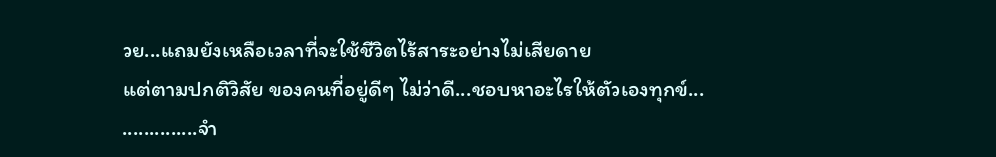วย...แถมยังเหลือเวลาที่จะใช้ชีวิตไร้สาระอย่างไม่เสียดาย
แต่ตามปกติวิสัย ของคนที่อยู่ดีๆ ไม่ว่าดี...ชอบหาอะไรให้ตัวเองทุกข์...
..............จำ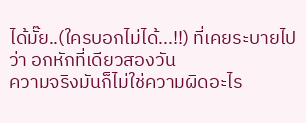ได้มั๊ย..(ใครบอกไม่ได้...!!) ที่เคยระบายไปว่า อกหักที่เดียวสองวัน
ความจริงมันก็ไม่ใช่ความผิดอะไร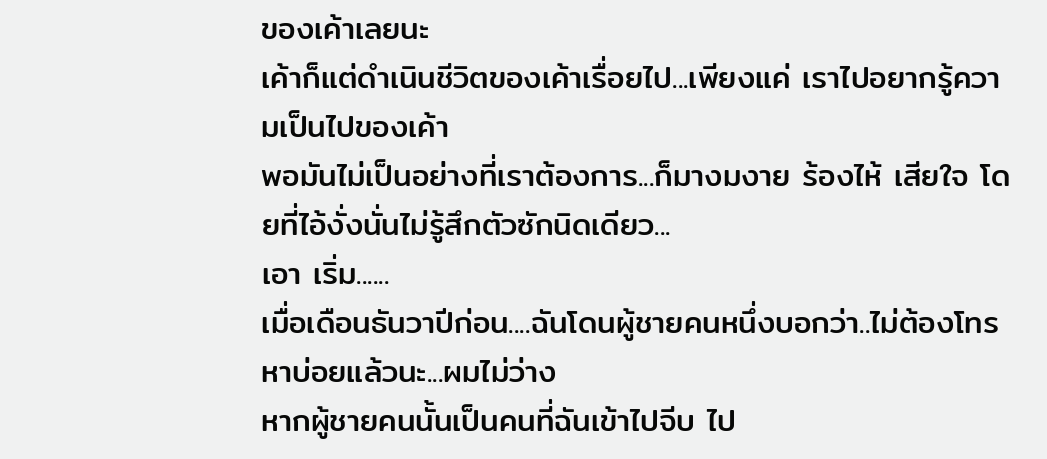ของเค้าเลยนะ
เค้าก็แต่ดำเนินชีวิตของเค้าเรื่อยไป...เพียงแค่ เราไปอยากรู้ความเป็นไปของเค้า
พอมันไม่เป็นอย่างที่เราต้องการ...ก็มางมงาย ร้องไห้ เสียใจ โดยที่ไอ้งั่งนั่นไม่รู้สึกตัวซักนิดเดียว...
เอา เริ่ม......
เมื่อเดือนธันวาปีก่อน....ฉันโดนผู้ชายคนหนึ่งบอกว่า..ไม่ต้องโทรหาบ่อยแล้วนะ...ผมไม่ว่าง
หากผู้ชายคนนั้นเป็นคนที่ฉันเข้าไปจีบ ไป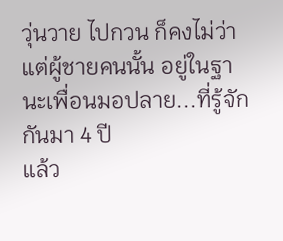วุ่นวาย ไปกวน ก็คงไม่ว่า
แต่ผู้ชายคนนั้น อยู่ในฐานะเพื่อนมอปลาย...ที่รู้จักกันมา 4 ปี
แล้ว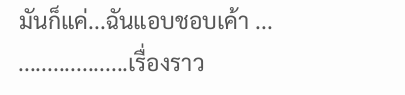มันก็แค่...ฉันแอบชอบเค้า ...
...................เรื่องราว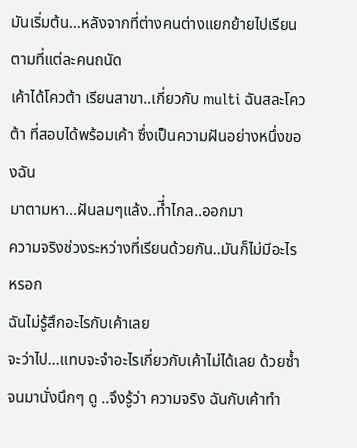มันเริ่มต้น...หลังจากที่ต่างคนต่างแยกย้ายไปเรียนตามที่แต่ละคนถนัด
เค้าได้โควต้า เรียนสาขา..เกี่ยวกับ multi ฉันสละโควต้า ที่สอบได้พร้อมเค้า ซึ่งเป็นความฝันอย่างหนึ่งของฉัน
มาตามหา...ฝันลมๆแล้ง..ที่ำไกล..ออกมา
ความจริงช่วงระหว่างที่เรียนด้วยกัน..มันก็ไม่มีอะไรหรอก
ฉันไม่รู้สึกอะไรกับเค้าเลย
จะว่าไป...แทบจะจำอะไรเกี่ยวกับเค้าไม่ได้เลย ด้วยซ้ำ
จนมานั่งนึกๆ ดู ..จึงรู้ว่า ความจริง ฉันกับเค้าทำ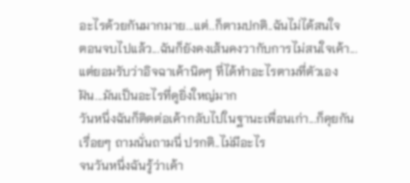อะไรด้วยกันมากมาย...แต่..ก็ตามปกติ..ฉันไม่ได้สนใจ
ตอนจบไปแล้ว...ฉันก็ยังคงเส้นคงวากับการไม่สนใจเค้า...
แต่ยอมรับว่าอิจฉาเค้านิดๆ ที่ได้ทำอะไรตามที่ตัวเองฝัน...มันเป็นอะไรที่ดูยิ่งใหญ่มาก
วันหนึ่งฉันก็ติดต่อเค้ากลับไปในฐานะเพื่อนเก่า...ก็คุยกันเรื่อยๆ ถามนั่นถามนี่ ปรกติ..ไม่มีอะไร
จนวันหนึ่งฉันรู้ว่าเค้า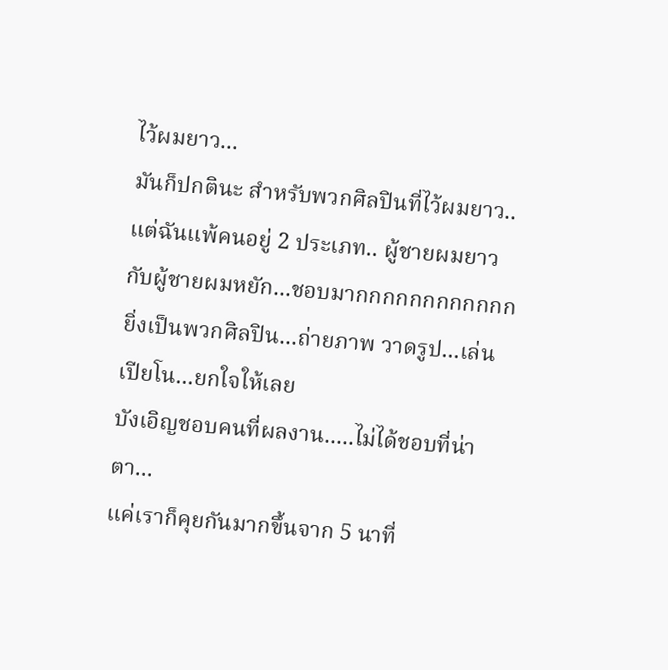ไว้ผมยาว...
มันก็ปกตินะ สำหรับพวกศิลปินที่ไว้ผมยาว..
แต่ฉันแพ้คนอยู่ 2 ประเภท.. ผู้ชายผมยาว กับผู้ชายผมหยัก...ชอบมากกกกกกกกกกกก
ยิ่งเป็นพวกศิลปิน...ถ่ายภาพ วาดรูป...เล่นเปียโน...ยกใจให้เลย
บังเอิญชอบคนที่ผลงาน.....ไม่ได้ชอบที่น่าตา...
แค่เราก็คุยกันมากขึ้นจาก 5 นาที่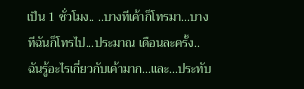เป็น 1 ชั่วโมง.. ..บางทีเค้าก็โทรมา...บางทีฉันก็โทรไป...ประมาณ เดือนละครั้ง..
ฉันรู้อะไรเกี่ยวกับเค้ามาก...และ...ประทับ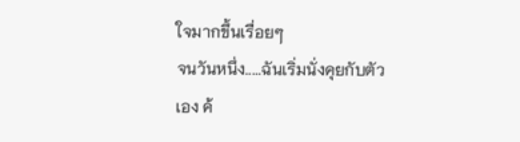ใจมากขึ้นเรื่อยๆ
จนวันหนึ่ง.....ฉันเริ่มนั่งคุยกับตัวเอง ค้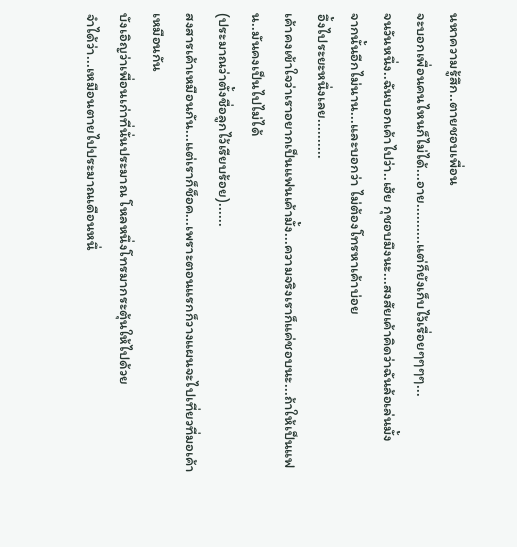นหาความรู้สึก..ตายชอบเพื่อน
จะบอกเพื่อนคนไหนก็ไม่ได้...อาย..........แต่ก็ยังเก็บไว้เรื่อยๆๆๆๆ...
จนวันหนึ่ง..ฉันบอกเค้าไปว่า..เฮ้ย กุชอบมึงนะ...สงสัยเค้าคิดว่าฉันล้อเล่นมั้ง
จากนั้นอีกไม่นาน...และบอกว่า ไม่ต้องโทรหาเค้าบ่อย
อึ้งไประยะหนึ่งเลย..........
เค้าคงเข้าใจว่าเราอยากเป็นแฟนเค้ามั้ง...ความจริงเราก็แค่ชอบนะ...ถ้าให้เป็นแฟน..มันคงเป็นไปไม่ได้
(ประมาณว่าตั้งชื่อลูกไว้เรียบร้อย)......
สงสารเค้าเหมือนกัน...แต่เราก็ช็อค...เพราะตอนแรกก็วางแผนจะไปเที่ยวที่มอเค้าเหมือนกัน
บังเอิญว่าเพื่อนเก่าที่นั่นประมาณ โหลหนึ่งโทรมากระตุ้นให้ไปด้วย
จำได้ว่า...เหมือนตายไปประมาณเดือนหนึ่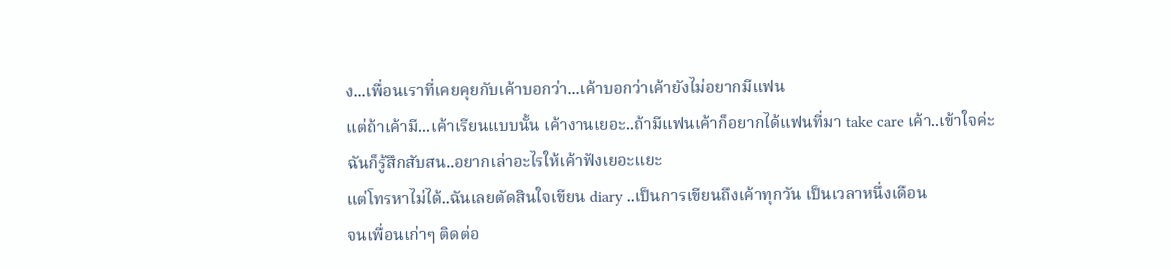ง...เพื่อนเราที่เคยคุยกับเค้าบอกว่า...เค้าบอกว่าเค้ายังไม่อยากมีแฟน
แต่ถ้าเค้ามี...เค้าเรียนแบบนั้น เค้างานเยอะ..ถ้ามีแฟนเค้าก็อยากได้แฟนที่มา take care เค้า..เข้าใจค่ะ
ฉันก็รู้สึกสับสน..อยากเล่าอะไรให้เค้าฟังเยอะแยะ
แต่โทรหาไม่ได้..ฉันเลยตัดสินใจเขียน diary ..เป็นการเขียนถึงเค้าทุกวัน เป็นเวลาหนึ่งเดือน
จนเพื่อนเก่าๆ ติดต่อ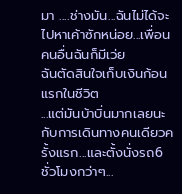มา ....ช่างมัน...ฉันไม่ได้จะไปหาเค้าซักหน่อย...เพื่อนคนอื่นฉันก็มีเว่ย
ฉันตัดสินใจเก็บเงินก้อนแรกในชีวิต
...แต่มันบ้าบิ่นมากเลยนะ กับการเดินทางคนเดียวครั้งแรก...และตั้งนั่งรถ6ชั่วโมงกว่าๆ...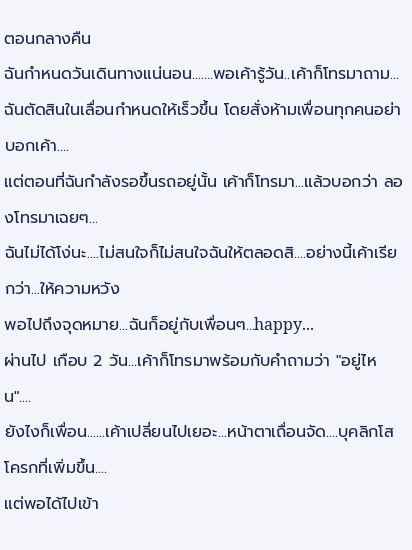ตอนกลางคืน
ฉันกำหนดวันเดินทางแน่นอน.......พอเค้ารู้วัน..เค้าก็โทรมาถาม...
ฉันตัดสินในเลื่อนกำหนดให้เร็วขึ้น โดยสั่งห้ามเพื่อนทุกคนอย่าบอกเค้า....
แต่ตอนที่ฉันกำลังรอขึ้นรถอยู่นั้น เค้าก็โทรมา...แล้วบอกว่า ลองโทรมาเฉยๆ...
ฉันไม่ได้โง่นะ....ไม่สนใจก็ไม่สนใจฉันให้ตลอดสิ....อย่างนี้เค้าเรียกว่า...ให้ความหวัง
พอไปถึงจุดหมาย...ฉันก็อยู่กับเพื่อนๆ...happy...
ผ่านไป เกือบ 2 วัน...เค้าก็โทรมาพร้อมกับคำถามว่า "อยู่ไหน"....
ยังไงก็เพื่อน......เค้าเปลี่ยนไปเยอะ...หน้าตาเถื่อนจัด....บุคลิกโสโครกที่เพิ่มขึ้น....
แต่พอได้ไปเข้า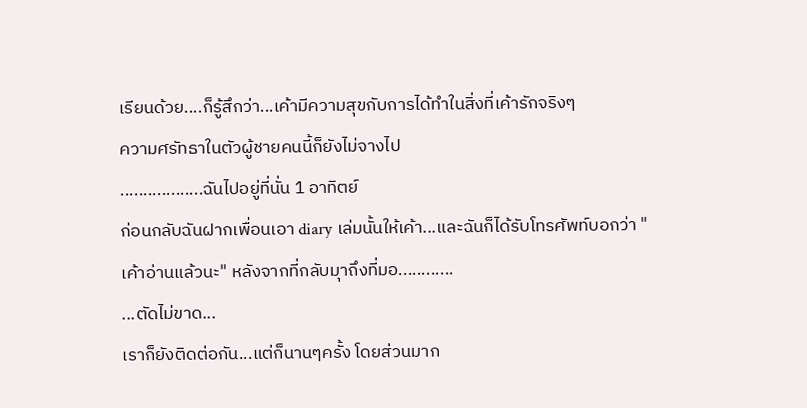เรียนด้วย....ก็รู้สึกว่า...เค้ามีความสุขกับการได้ทำในสิ่งที่เค้ารักจริงๆ
ความศรัทธาในตัวผู้ชายคนนี้ก็ยังไม่จางไป
..................ฉันไปอยู่ที่นั่น 1 อาทิตย์
ก่อนกลับฉันฝากเพื่อนเอา diary เล่มนั้นให้เค้า...และฉันก็ได้รับโทรศัพท์บอกว่า "เค้าอ่านแล้วนะ" หลังจากที่กลับมาุถึงที่มอ............
...ตัดไม่ขาด...
เราก็ยังติดต่อกัน...แต่ก็นานๆครั้ง โดยส่วนมาก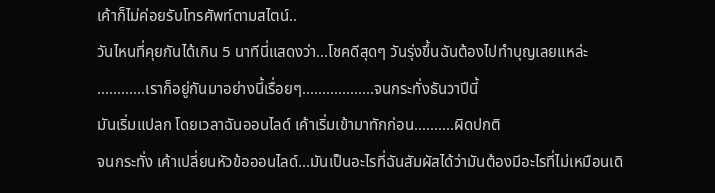เค้าก็ไม่ค่อยรับโทรศัพท์ตามสไตน์..
วันไหนที่คุยกันได้เกิน 5 นาทีนี่แสดงว่า...โชคดีสุดๆ วันรุ่งขึ้นฉันต้องไปทำบุญเลยแหล่ะ
............เราก็อยู่กันมาอย่างนี้เรื่อยๆ..................จนกระทั่งธันวาปีนี้
มันเริ่มแปลก โดยเวลาฉันออนไลด์ เค้าเริ่มเข้ามาทักก่อน..........ผิดปกติ
จนกระทั่ง เค้าเปลี่ยนหัวข้อออนไลด์...มันเป็นอะไรที่ฉันสัมผัสได้ว่ามันต้องมีอะไรที่ไม่เหมือนเดิ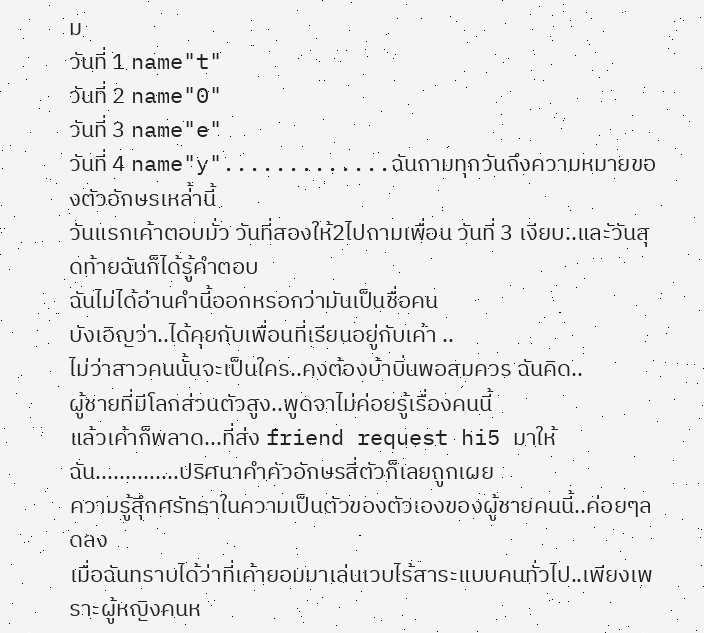ม
วันที่ 1 name"t"
วันที่ 2 name"0"
วันที่ 3 name"e"
วันที่ 4 name"y".............ฉันถามทุกวันถึงความหมายของตัวอักษรเหล่้านี้
วันแรกเค้าตอบมั่ว วันที่สองให้2ไปถามเพื่อน วันที่ 3 เงียบ..และัวันสุดท้ายฉันก็ได้รู้คำตอบ
ฉันไม่ได้อ่านคำนี้ออกหรอกว่ามันเป็นชื่อคน
บังเอิญว่า..ได้คุยกับเพื่อนที่เรียนอยู่กับเค้า ..
ไม่ว่าสาวคนนั้นจะเป็นใคร..คงต้องบ้าบิ่นพอสมควร ฉันคิด..
ผู้ชายที่มีโลกส่วนตัวสูง..พูดจาไม่ค่อยรู้เรื่องคนนี้
แล้วเค้าก็พลาด...ที่ส่ง friend request hi5 มาให้ฉัน..............ปริศนาคำคัวอักษรสี่ตัวก็เลยถูกเผย
ความรู้สึุกศรัทธาในความเป็นตัวของตัวเองของผู้ชายคนนี้..ค่อยๆลดลง
เมื่อฉันทราบได้ว่าที่เค้ายอมมาเล่นเวบไร้สาระแบบคนทั่วไป..เพียงเพราะผู้หญิงคนห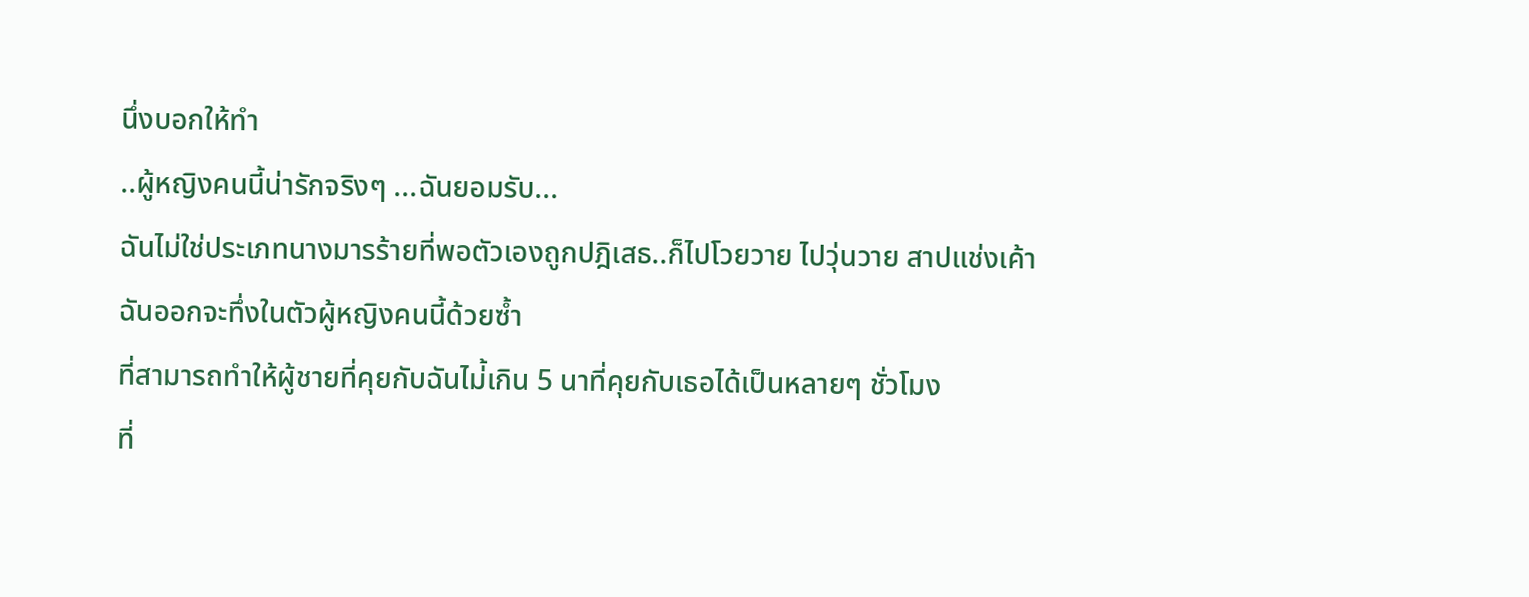นึ่งบอกให้ทำ
..ผู้หญิงคนนี้น่ารักจริงๆ ...ฉันยอมรับ...
ฉันไม่ใช่ประเภทนางมารร้ายที่พอตัวเองถูกปฎิเสธ..ก็ไปโวยวาย ไปวุ่นวาย สาปแช่งเค้า
ฉันออกจะทึ่งในตัวผู้หญิงคนนี้ด้วยซ้ำ
ที่สามารถทำให้ผู้ชายที่คุยกับฉันไม่้เกิน 5 นาที่คุยกับเธอได้เป็นหลายๆ ชั่วโมง
ที่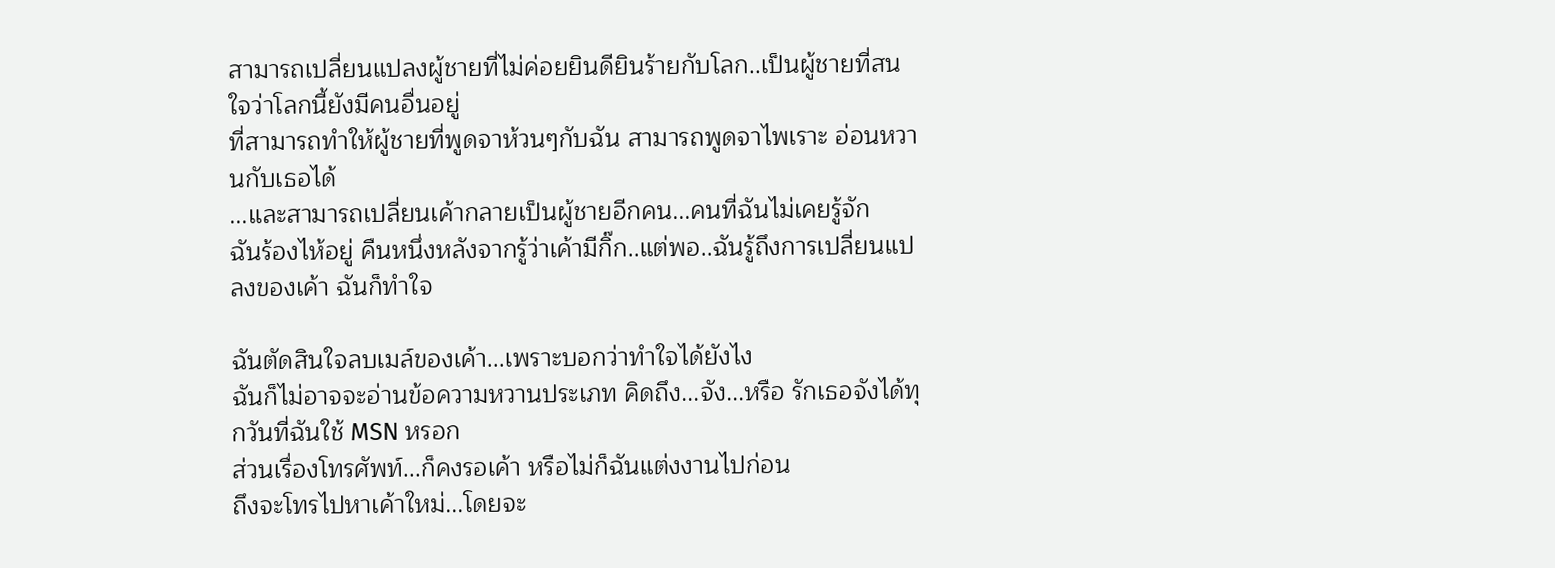สามารถเปลี่ยนแปลงผู้ชายที่ไม่ค่อยยินดียินร้ายกับโลก..เป็นผู้ชายที่สนใจว่าโลกนี้ยังมีคนอื่นอยู่
ที่สามารถทำให้ผู้ชายที่พูดจาห้วนๆกับฉัน สามารถพูดจาไพเราะ อ่อนหวานกับเธอได้
...และสามารถเปลี่ยนเค้ากลายเป็นผู้ชายอีกคน...คนที่ฉันไม่เคยรู้จัก
ฉันร้องไห้อยู่ คืนหนึ่งหลังจากรู้ว่าเค้ามีกิ๊ก..แต่พอ..ฉันรู้ถึงการเปลี่ยนแปลงของเค้า ฉันก็ทำใจ

ฉันตัดสินใจลบเมล์ของเค้า...เพราะบอกว่าทำใจได้ยังไง
ฉันก็ไม่อาจจะอ่านข้อความหวานประเภท คิดถึง...จัง...หรือ รักเธอจังได้ทุกวันที่ฉันใช้ MSN หรอก
ส่วนเรื่องโทรศัพท์...ก็คงรอเค้า หรือไม่ก็ฉันแต่งงานไปก่อน
ถึงจะโทรไปหาเค้าใหม่...โดยจะ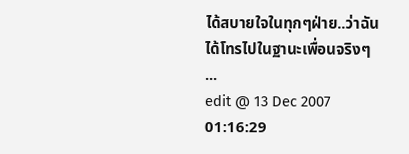ได้สบายใจในทุกๆฝ่าย..ว่าฉันได้โทรไปในฐานะเพื่อนจริงๆ
...
edit @ 13 Dec 2007 01:16:29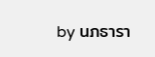by นภธารา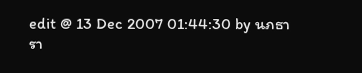edit @ 13 Dec 2007 01:44:30 by นภธารา